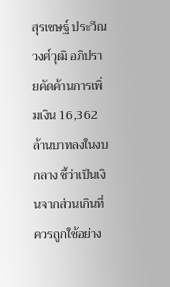สุรเชษฐ์ ประวีณวงศ์วุฒิ อภิปรายคัดค้านการเพิ่มเงิน 16,362 ล้านบาทลงในงบกลาง ชี้ว่าเป็นเงินจากส่วนเกินที่ควรถูกใช้อย่าง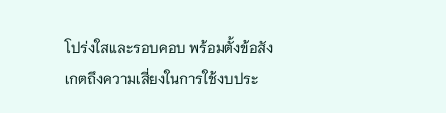โปร่งใสและรอบคอบ พร้อมตั้งข้อสังเกตถึงความเสี่ยงในการใช้งบประ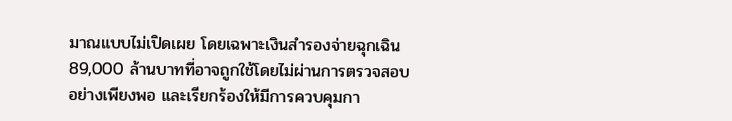มาณแบบไม่เปิดเผย โดยเฉพาะเงินสำรองจ่ายฉุกเฉิน 89,000 ล้านบาทที่อาจถูกใช้โดยไม่ผ่านการตรวจสอบอย่างเพียงพอ และเรียกร้องให้มีการควบคุมกา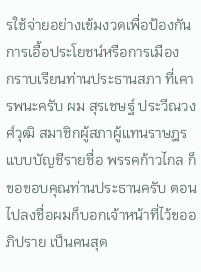รใช้จ่ายอย่างเข้มงวดเพื่อป้องกันการเอื้อประโยชน์หรือการเมือง
กราบเรียนท่านประธานสภา ที่เคารพนะครับ ผม สุรเชษฐ์ ประวีณวงศ์วุฒิ สมาชิกผู้สภาผู้แทนราษฎรแบบบัญชีรายชื่อ พรรคก้าวไกล ก็ขอขอบคุณท่านประธานครับ ตอนไปลงชื่อผมก็บอกเจ้าหน้าที่ไว้ขออภิปราย เป็นคนสุด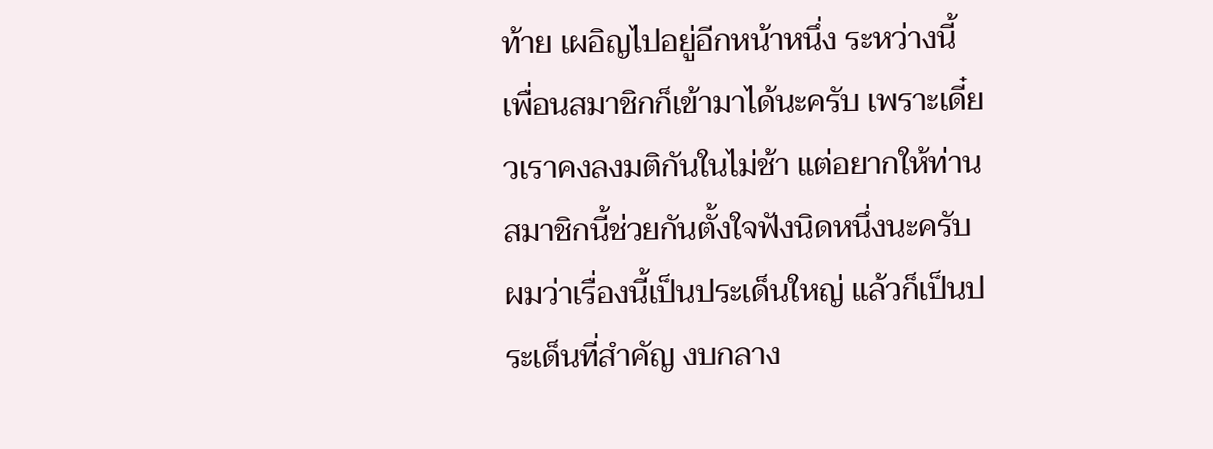ท้าย เผอิญไปอยู่อีกหน้าหนึ่ง ระหว่างนี้เพื่อนสมาชิกก็เข้ามาได้นะครับ เพราะเดี๋ยวเราคงลงมติกันในไม่ช้า แต่อยากให้ท่านสมาชิกนี้ช่วยกันตั้งใจฟังนิดหนึ่งนะครับ ผมว่าเรื่องนี้เป็นประเด็นใหญ่ แล้วก็เป็นประเด็นที่สำคัญ งบกลาง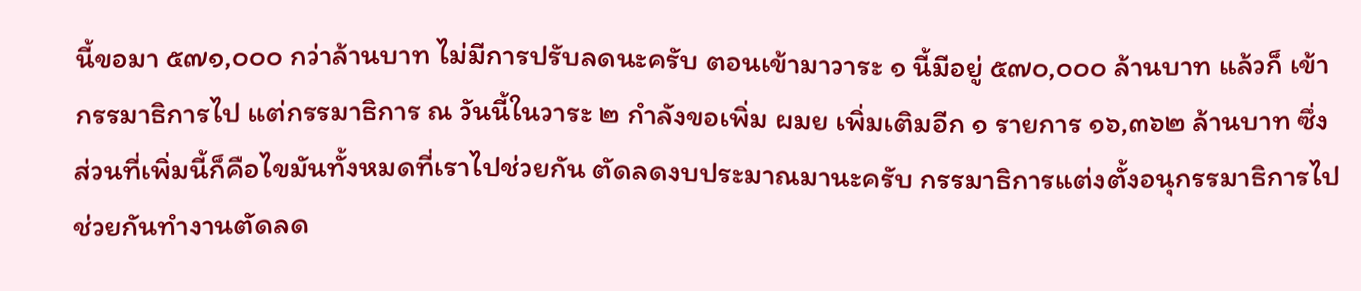นี้ขอมา ๕๗๑,๐๐๐ กว่าล้านบาท ไม่มีการปรับลดนะครับ ตอนเข้ามาวาระ ๑ นี้มีอยู่ ๕๗๐,๐๐๐ ล้านบาท แล้วก็ เข้ากรรมาธิการไป แต่กรรมาธิการ ณ วันนี้ในวาระ ๒ กำลังขอเพิ่ม ผมย เพิ่มเติมอีก ๑ รายการ ๑๖,๓๖๒ ล้านบาท ซึ่งส่วนที่เพิ่มนี้ก็คือไขมันทั้งหมดที่เราไปช่วยกัน ตัดลดงบประมาณมานะครับ กรรมาธิการแต่งตั้งอนุกรรมาธิการไปช่วยกันทำงานตัดลด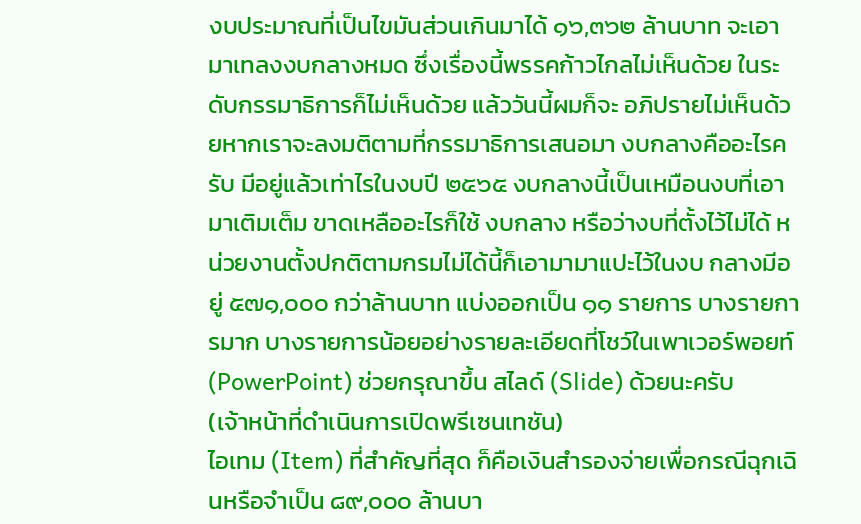งบประมาณที่เป็นไขมันส่วนเกินมาได้ ๑๖,๓๖๒ ล้านบาท จะเอามาเทลงงบกลางหมด ซึ่งเรื่องนี้พรรคก้าวไกลไม่เห็นด้วย ในระดับกรรมาธิการก็ไม่เห็นด้วย แล้ววันนี้ผมก็จะ อภิปรายไม่เห็นด้วยหากเราจะลงมติตามที่กรรมาธิการเสนอมา งบกลางคืออะไรครับ มีอยู่แล้วเท่าไรในงบปี ๒๕๖๕ งบกลางนี้เป็นเหมือนงบที่เอามาเติมเต็ม ขาดเหลืออะไรก็ใช้ งบกลาง หรือว่างบที่ตั้งไว้ไม่ได้ หน่วยงานตั้งปกติตามกรมไม่ได้นี้ก็เอามามาแปะไว้ในงบ กลางมีอยู่ ๕๗๑,๐๐๐ กว่าล้านบาท แบ่งออกเป็น ๑๑ รายการ บางรายการมาก บางรายการน้อยอย่างรายละเอียดที่โชว์ในเพาเวอร์พอยท์ (PowerPoint) ช่วยกรุณาขึ้น สไลด์ (Slide) ด้วยนะครับ
(เจ้าหน้าที่ดำเนินการเปิดพรีเซนเทชัน)
ไอเทม (Item) ที่สำคัญที่สุด ก็คือเงินสำรองจ่ายเพื่อกรณีฉุกเฉินหรือจำเป็น ๘๙,๐๐๐ ล้านบา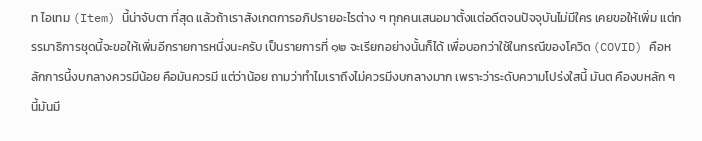ท ไอเทม (Item) นี้น่าจับตา ที่สุด แล้วถ้าเราสังเกตการอภิปรายอะไรต่าง ๆ ทุกคนเสนอมาตั้งแต่อดีตจนปัจจุบันไม่มีใคร เคยขอให้เพิ่ม แต่กรรมาธิการชุดนี้จะขอให้เพิ่มอีกรายการหนึ่งนะครับ เป็นรายการที่ ๑๒ จะเรียกอย่างนั้นก็ได้ เพื่อบอกว่าใช้ในกรณีของโควิด (COVID) คือหลักการนี้งบกลางควรมีน้อย คือมันควรมี แต่ว่าน้อย ถามว่าทำไมเราถึงไม่ควรมีงบกลางมาก เพราะว่าระดับความโปร่งใสนี้ มันต คืองบหลัก ๆ นี้มันมี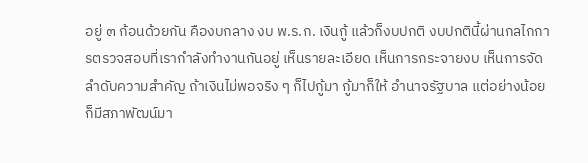อยู่ ๓ ก้อนด้วยกัน คืองบกลาง งบ พ.ร.ก. เงินกู้ แล้วก็งบปกติ งบปกตินี้ผ่านกลไกการตรวจสอบที่เรากำลังทำงานกันอยู่ เห็นรายละเอียด เห็นการกระจายงบ เห็นการจัดลำดับความสำคัญ ถ้าเงินไม่พอจริง ๆ ก็ไปกู้มา กู้มาก็ให้ อำนาจรัฐบาล แต่อย่างน้อยก็มีสภาพัฒน์มา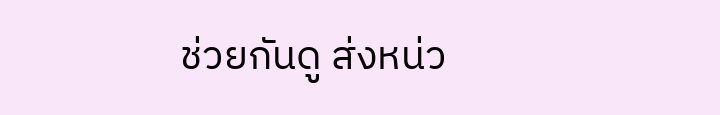ช่วยกันดู ส่งหน่ว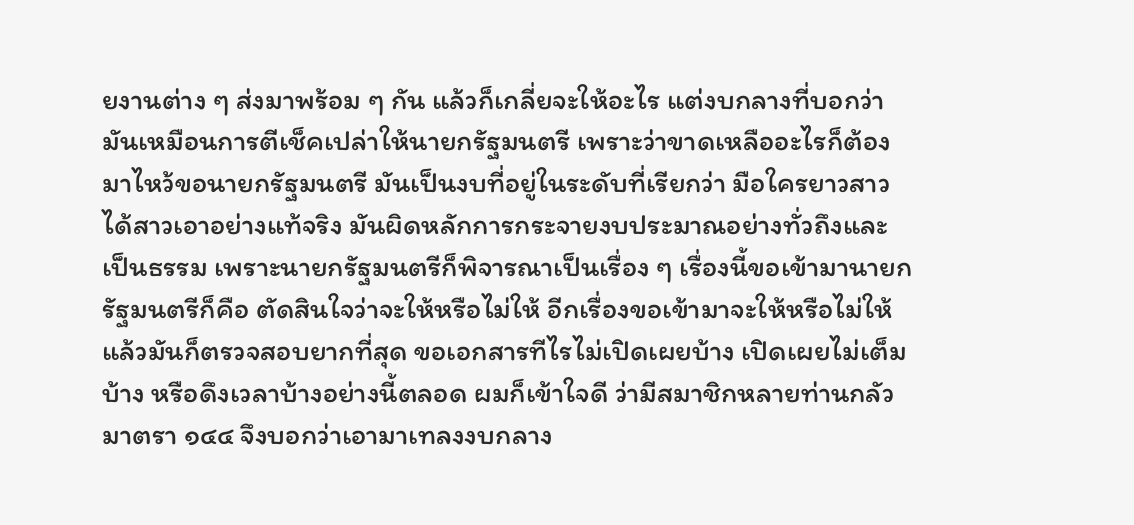ยงานต่าง ๆ ส่งมาพร้อม ๆ กัน แล้วก็เกลี่ยจะให้อะไร แต่งบกลางที่บอกว่ามันเหมือนการตีเช็คเปล่าให้นายกรัฐมนตรี เพราะว่าขาดเหลืออะไรก็ต้องมาไหว้ขอนายกรัฐมนตรี มันเป็นงบที่อยู่ในระดับที่เรียกว่า มือใครยาวสาวได้สาวเอาอย่างแท้จริง มันผิดหลักการกระจายงบประมาณอย่างทั่วถึงและ เป็นธรรม เพราะนายกรัฐมนตรีก็พิจารณาเป็นเรื่อง ๆ เรื่องนี้ขอเข้ามานายกรัฐมนตรีก็คือ ตัดสินใจว่าจะให้หรือไม่ให้ อีกเรื่องขอเข้ามาจะให้หรือไม่ให้ แล้วมันก็ตรวจสอบยากที่สุด ขอเอกสารทีไรไม่เปิดเผยบ้าง เปิดเผยไม่เต็มบ้าง หรือดึงเวลาบ้างอย่างนี้ตลอด ผมก็เข้าใจดี ว่ามีสมาชิกหลายท่านกลัวมาตรา ๑๔๔ จึงบอกว่าเอามาเทลงงบกลาง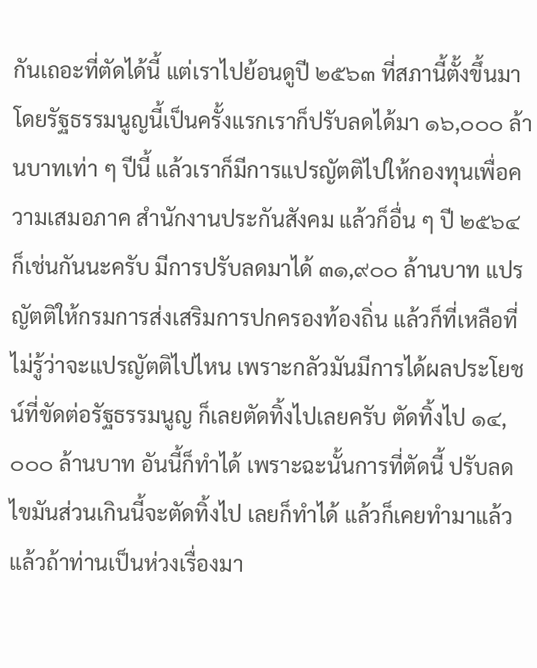กันเถอะที่ตัดได้นี้ แต่เราไปย้อนดูปี ๒๕๖๓ ที่สภานี้ตั้งขึ้นมาโดยรัฐธรรมนูญนี้เป็นครั้งแรกเราก็ปรับลดได้มา ๑๖,๐๐๐ ล้านบาทเท่า ๆ ปีนี้ แล้วเราก็มีการแปรญัตติไปให้กองทุนเพื่อความเสมอภาค สำนักงานประกันสังคม แล้วก็อื่น ๆ ปี ๒๕๖๔ ก็เช่นกันนะครับ มีการปรับลดมาได้ ๓๑,๙๐๐ ล้านบาท แปรญัตติให้กรมการส่งเสริมการปกครองท้องถิ่น แล้วก็ที่เหลือที่ไม่รู้ว่าจะแปรญัตติไปไหน เพราะกลัวมันมีการได้ผลประโยชน์ที่ขัดต่อรัฐธรรมนูญ ก็เลยตัดทิ้งไปเลยครับ ตัดทิ้งไป ๑๔,๐๐๐ ล้านบาท อันนี้ก็ทำได้ เพราะฉะนั้นการที่ตัดนี้ ปรับลดไขมันส่วนเกินนี้จะตัดทิ้งไป เลยก็ทำได้ แล้วก็เคยทำมาแล้ว แล้วถ้าท่านเป็นห่วงเรื่องมา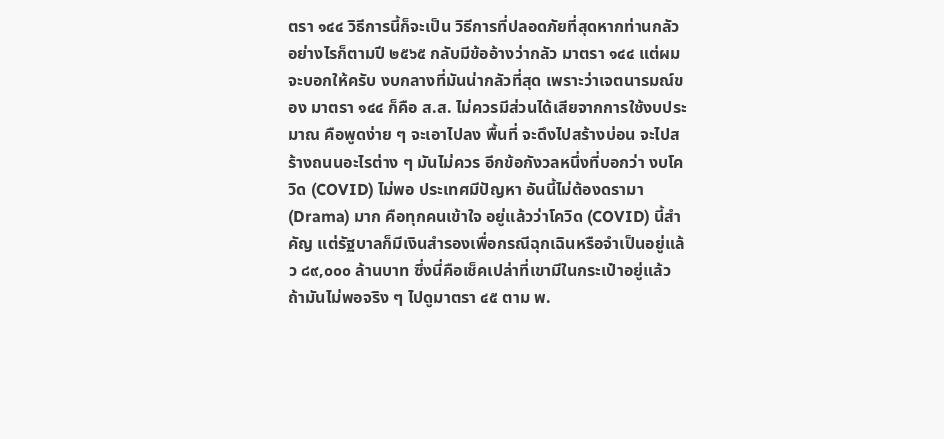ตรา ๑๔๔ วิธีการนี้ก็จะเป็น วิธีการที่ปลอดภัยที่สุดหากท่านกลัว อย่างไรก็ตามปี ๒๕๖๕ กลับมีข้ออ้างว่ากลัว มาตรา ๑๔๔ แต่ผมจะบอกให้ครับ งบกลางที่มันน่ากลัวที่สุด เพราะว่าเจตนารมณ์ของ มาตรา ๑๔๔ ก็คือ ส.ส. ไม่ควรมีส่วนได้เสียจากการใช้งบประมาณ คือพูดง่าย ๆ จะเอาไปลง พื้นที่ จะดึงไปสร้างบ่อน จะไปสร้างถนนอะไรต่าง ๆ มันไม่ควร อีกข้อกังวลหนึ่งที่บอกว่า งบโควิด (COVID) ไม่พอ ประเทศมีปัญหา อันนี้ไม่ต้องดรามา (Drama) มาก คือทุกคนเข้าใจ อยู่แล้วว่าโควิด (COVID) นี้สำคัญ แต่รัฐบาลก็มีเงินสำรองเพื่อกรณีฉุกเฉินหรือจำเป็นอยู่แล้ว ๘๙,๐๐๐ ล้านบาท ซึ่งนี่คือเช็คเปล่าที่เขามีในกระเป๋าอยู่แล้ว ถ้ามันไม่พอจริง ๆ ไปดูมาตรา ๔๕ ตาม พ.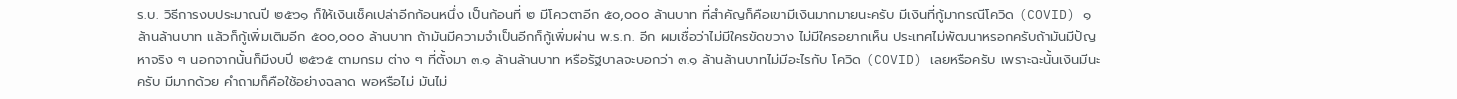ร.บ. วิธีการงบประมาณปี ๒๕๖๑ ก็ให้เงินเช็คเปล่าอีกก้อนหนึ่ง เป็นก้อนที่ ๒ มีโควตาอีก ๕๐,๐๐๐ ล้านบาท ที่สำคัญก็คือเขามีเงินมากมายนะครับ มีเงินที่กู้มากรณีโควิด (COVID) ๑ ล้านล้านบาท แล้วก็กู้เพิ่มเติมอีก ๕๐๐,๐๐๐ ล้านบาท ถ้ามันมีความจำเป็นอีกก็กู้เพิ่มผ่าน พ.ร.ก. อีก ผมเชื่อว่าไม่มีใครขัดขวาง ไม่มีใครอยากเห็น ประเทศไม่พัฒนาหรอกครับถ้ามันมีปัญหาจริง ๆ นอกจากนั้นก็มีงบปี ๒๕๖๕ ตามกรม ต่าง ๆ ที่ตั้งมา ๓.๑ ล้านล้านบาท หรือรัฐบาลจะบอกว่า ๓.๑ ล้านล้านบาทไม่มีอะไรกับ โควิด (COVID) เลยหรือครับ เพราะฉะนั้นเงินมีนะครับ มีมากด้วย คำถามก็คือใช้อย่างฉลาด พอหรือไม่ มันไม่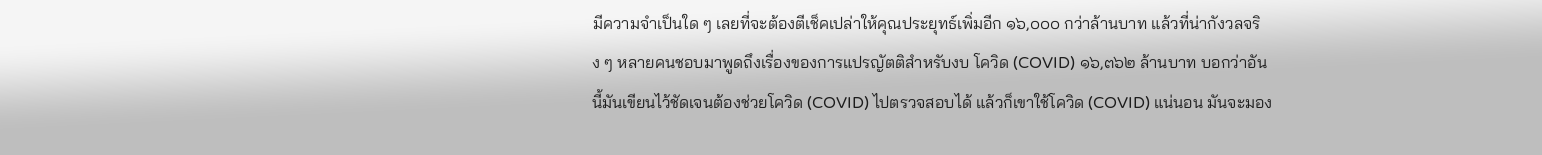มีความจำเป็นใด ๆ เลยที่จะต้องตีเช็คเปล่าให้คุณประยุทธ์เพิ่มอีก ๑๖,๐๐๐ กว่าล้านบาท แล้วที่น่ากังวลจริง ๆ หลายคนชอบมาพูดถึงเรื่องของการแปรญัตติสำหรับงบ โควิด (COVID) ๑๖,๓๖๒ ล้านบาท บอกว่าอันนี้มันเขียนไว้ชัดเจนต้องช่วยโควิด (COVID) ไปตรวจสอบได้ แล้วก็เขาใช้โควิด (COVID) แน่นอน มันจะมอง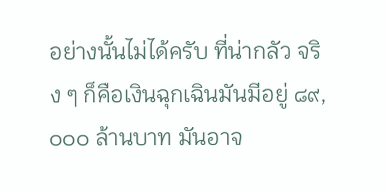อย่างนั้นไม่ได้ครับ ที่น่ากลัว จริง ๆ ก็คือเงินฉุกเฉินมันมีอยู่ ๘๙,๐๐๐ ล้านบาท มันอาจ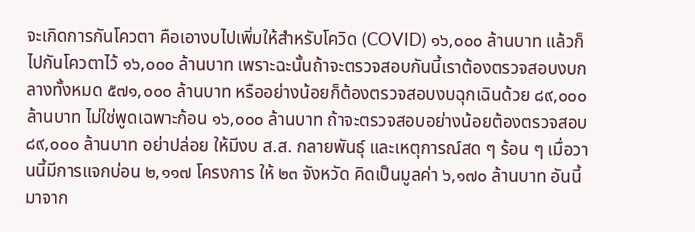จะเกิดการกันโควตา คือเอางบไปเพิ่มให้สำหรับโควิด (COVID) ๑๖,๐๐๐ ล้านบาท แล้วก็ไปกันโควตาไว้ ๑๖,๐๐๐ ล้านบาท เพราะฉะนั้นถ้าจะตรวจสอบกันนี้เราต้องตรวจสอบงบกลางทั้งหมด ๕๗๑,๐๐๐ ล้านบาท หรืออย่างน้อยก็ต้องตรวจสอบงบฉุกเฉินด้วย ๘๙,๐๐๐ ล้านบาท ไม่ใช่พูดเฉพาะก้อน ๑๖,๐๐๐ ล้านบาท ถ้าจะตรวจสอบอย่างน้อยต้องตรวจสอบ ๘๙,๐๐๐ ล้านบาท อย่าปล่อย ให้มีงบ ส.ส. กลายพันธุ์ และเหตุการณ์สด ๆ ร้อน ๆ เมื่อวานนี้มีการแจกบ่อน ๒,๑๑๗ โครงการ ให้ ๒๓ จังหวัด คิดเป็นมูลค่า ๖,๑๗๐ ล้านบาท อันนี้มาจาก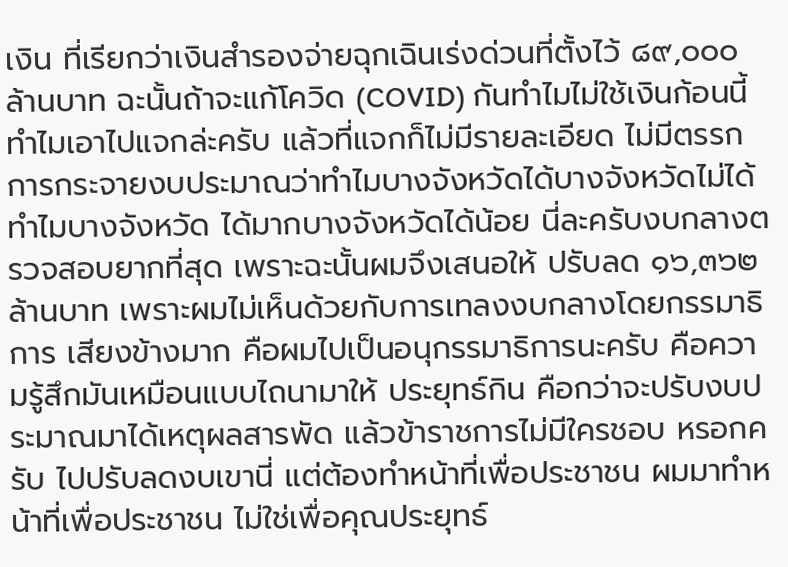เงิน ที่เรียกว่าเงินสำรองจ่ายฉุกเฉินเร่งด่วนที่ตั้งไว้ ๘๙,๐๐๐ ล้านบาท ฉะนั้นถ้าจะแก้โควิด (COVID) กันทำไมไม่ใช้เงินก้อนนี้ ทำไมเอาไปแจกล่ะครับ แล้วที่แจกก็ไม่มีรายละเอียด ไม่มีตรรกการกระจายงบประมาณว่าทำไมบางจังหวัดได้บางจังหวัดไม่ได้ ทำไมบางจังหวัด ได้มากบางจังหวัดได้น้อย นี่ละครับงบกลางตรวจสอบยากที่สุด เพราะฉะนั้นผมจึงเสนอให้ ปรับลด ๑๖,๓๖๒ ล้านบาท เพราะผมไม่เห็นด้วยกับการเทลงงบกลางโดยกรรมาธิการ เสียงข้างมาก คือผมไปเป็นอนุกรรมาธิการนะครับ คือความรู้สึกมันเหมือนแบบไถนามาให้ ประยุทธ์กิน คือกว่าจะปรับงบประมาณมาได้เหตุผลสารพัด แล้วข้าราชการไม่มีใครชอบ หรอกครับ ไปปรับลดงบเขานี่ แต่ต้องทำหน้าที่เพื่อประชาชน ผมมาทำหน้าที่เพื่อประชาชน ไม่ใช่เพื่อคุณประยุทธ์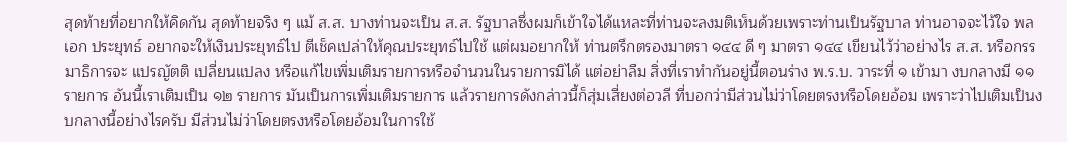สุดท้ายที่อยากให้คิดกัน สุดท้ายจริง ๆ แม้ ส.ส. บางท่านจะเป็น ส.ส. รัฐบาลซึ่งผมก็เข้าใจได้แหละที่ท่านจะลงมติเห็นด้วยเพราะท่านเป็นรัฐบาล ท่านอาจจะไว้ใจ พลเอก ประยุทธ์ อยากจะให้เงินประยุทธ์ไป ตีเช็คเปล่าให้คุณประยุทธ์ไปใช้ แต่ผมอยากให้ ท่านตรึกตรองมาตรา ๑๔๔ ดี ๆ มาตรา ๑๔๔ เขียนไว้ว่าอย่างไร ส.ส. หรือกรรมาธิการจะ แปรญัตติ เปลี่ยนแปลง หรือแก้ไขเพิ่มเติมรายการหรือจำนวนในรายการมิได้ แต่อย่าลืม สิ่งที่เราทำกันอยู่นี้ตอนร่าง พ.ร.บ. วาระที่ ๑ เข้ามา งบกลางมี ๑๑ รายการ อันนี้เราเติมเป็น ๑๒ รายการ มันเป็นการเพิ่มเติมรายการ แล้วรายการดังกล่าวนี้ก็สุ่มเสี่ยงต่อวลี ที่บอกว่ามีส่วนไม่ว่าโดยตรงหรือโดยอ้อม เพราะว่าไปเติมเป็นงบกลางนี้อย่างไรครับ มีส่วนไม่ว่าโดยตรงหรือโดยอ้อมในการใช้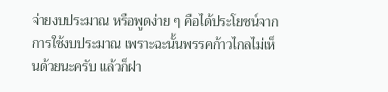จ่ายงบประมาณ หรือพูดง่าย ๆ คือได้ประโยชน์จาก การใช้งบประมาณ เพราะฉะนั้นพรรคก้าวไกลไม่เห็นด้วยนะครับ แล้วก็ฝา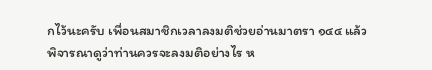กไว้นะครับ เพื่อนสมาชิกเวลาลงมติช่วยอ่านมาตรา ๑๔๔ แล้วพิจารณาดูว่าท่านควรจะลงมติอย่างไร ห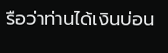รือว่าท่านได้เงินบ่อน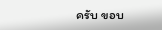ครับ ขอบ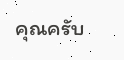คุณครับ